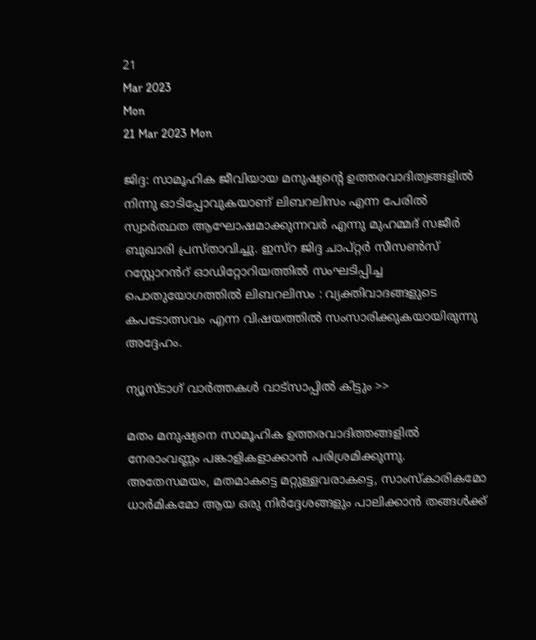21
Mar 2023
Mon
21 Mar 2023 Mon

ജിദ്ദ: സാമൂഹിക ജീവിയായ മനുഷ്യന്റെ ഉത്തരവാദിത്വങ്ങളിൽ നിന്നു ഓടിപ്പോവുകയാണ് ലിബറലിസം എന്ന പേരിൽ സ്വാർത്ഥത ആഘോഷമാക്കുന്നവർ എന്നു മുഹമ്മദ് സജീർ ബുഖാരി പ്രസ്താവിച്ചു. ഇസ്റ ജിദ്ദ ചാപ്റ്റർ സീസൺസ് റസ്റ്റോറൻറ് ഓഡിറ്റോറിയത്തിൽ സംഘടിപ്പിച്ച പൊതുയോഗത്തിൽ ലിബറലിസം : വ്യക്തിവാദങ്ങളുടെ കപടോത്സവം എന്ന വിഷയത്തിൽ സംസാരിക്കുകയായിരുന്നു അദ്ദേഹം.

ന്യൂസ്ടാഗ് വാര്‍ത്തകള്‍ വാട്‌സാപ്പില്‍ കിട്ടും >>

മതം മനുഷ്യനെ സാമൂഹിക ഉത്തരവാദിത്തങ്ങളിൽ നേരാംവണ്ണം പങ്കാളികളാക്കാൻ പരിശ്രമിക്കുന്നു. അതേസമയം, മതമാകട്ടെ മറ്റുള്ളവരാകട്ടെ, സാംസ്കാരികമോ ധാർമികമോ ആയ ഒരു നിർദ്ദേശങ്ങളും പാലിക്കാൻ തങ്ങൾക്ക്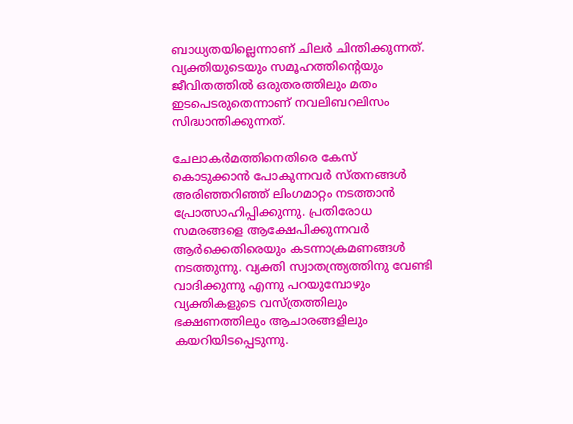ബാധ്യതയില്ലെന്നാണ് ചിലർ ചിന്തിക്കുന്നത്. വ്യക്തിയുടെയും സമൂഹത്തിന്റെയും ജീവിതത്തിൽ ഒരുതരത്തിലും മതം ഇടപെടരുതെന്നാണ് നവലിബറലിസം സിദ്ധാന്തിക്കുന്നത്.

ചേലാകർമത്തിനെതിരെ കേസ് കൊടുക്കാൻ പോകുന്നവർ സ്തനങ്ങൾ അരിഞ്ഞറിഞ്ഞ് ലിംഗമാറ്റം നടത്താൻ പ്രോത്സാഹിപ്പിക്കുന്നു. പ്രതിരോധ സമരങ്ങളെ ആക്ഷേപിക്കുന്നവർ ആർക്കെതിരെയും കടന്നാക്രമണങ്ങൾ നടത്തുന്നു. വ്യക്തി സ്വാതന്ത്ര്യത്തിനു വേണ്ടി വാദിക്കുന്നു എന്നു പറയുമ്പോഴും വ്യക്തികളുടെ വസ്ത്രത്തിലും ഭക്ഷണത്തിലും ആചാരങ്ങളിലും കയറിയിടപ്പെടുന്നു.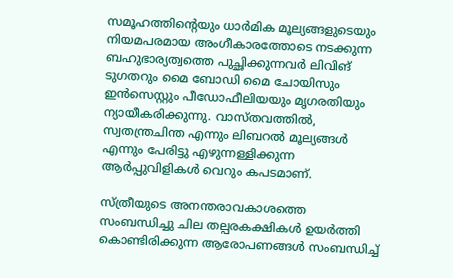സമൂഹത്തിന്റെയും ധാർമിക മൂല്യങ്ങളുടെയും നിയമപരമായ അംഗീകാരത്തോടെ നടക്കുന്ന ബഹുഭാര്യത്വത്തെ പുച്ഛിക്കുന്നവർ ലിവിങ് ടുഗതറും മൈ ബോഡി മൈ ചോയിസും ഇൻസെസ്റ്റും പീഡോഫീലിയയും മൃഗരതിയും ന്യായീകരിക്കുന്നു. വാസ്തവത്തിൽ, സ്വതന്ത്രചിന്ത എന്നും ലിബറൽ മൂല്യങ്ങൾ എന്നും പേരിട്ടു എഴുന്നള്ളിക്കുന്ന ആർപ്പുവിളികൾ വെറും കപടമാണ്.

സ്ത്രീയുടെ അനന്തരാവകാശത്തെ സംബന്ധിച്ചു ചില തല്പരകക്ഷികൾ ഉയർത്തി കൊണ്ടിരിക്കുന്ന ആരോപണങ്ങൾ സംബന്ധിച്ച്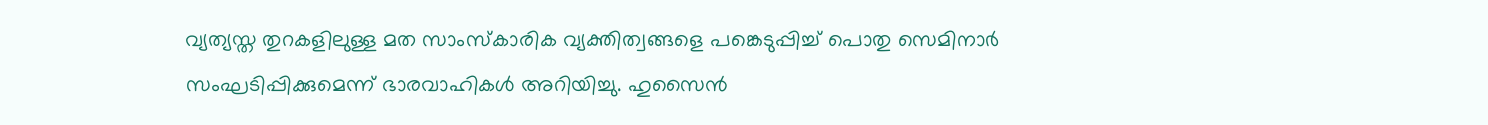വ്യത്യസ്ത തുറകളിലുള്ള മത സാംസ്കാരിക വ്യക്തിത്വങ്ങളെ പങ്കെടുപ്പിച്ച് പൊതു സെമിനാർ സംഘടിപ്പിക്കുമെന്ന് ഭാരവാഹികൾ അറിയിച്ചു. ഹുസൈൻ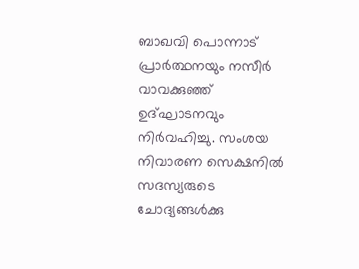ബാഖവി പൊന്നാട് പ്രാർത്ഥനയും നസീർ വാവക്കുഞ്ഞ് ഉദ്‌ഘാടനവും നിർവഹിച്ചു. സംശയ നിവാരണ സെക്ഷനിൽ സദസ്യരുടെ ചോദ്യങ്ങൾക്കു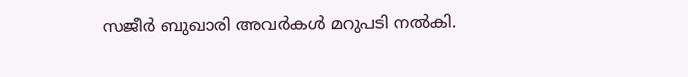സജീർ ബുഖാരി അവർകൾ മറുപടി നൽകി.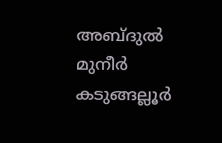അബ്ദുൽ മുനീർ കടുങ്ങല്ലൂർ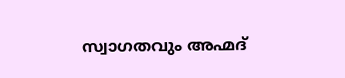സ്വാഗതവും അഹ്മദ്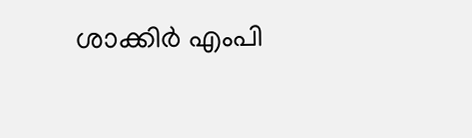ശാക്കിർ എംപി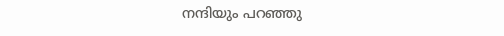നന്ദിയും പറഞ്ഞു